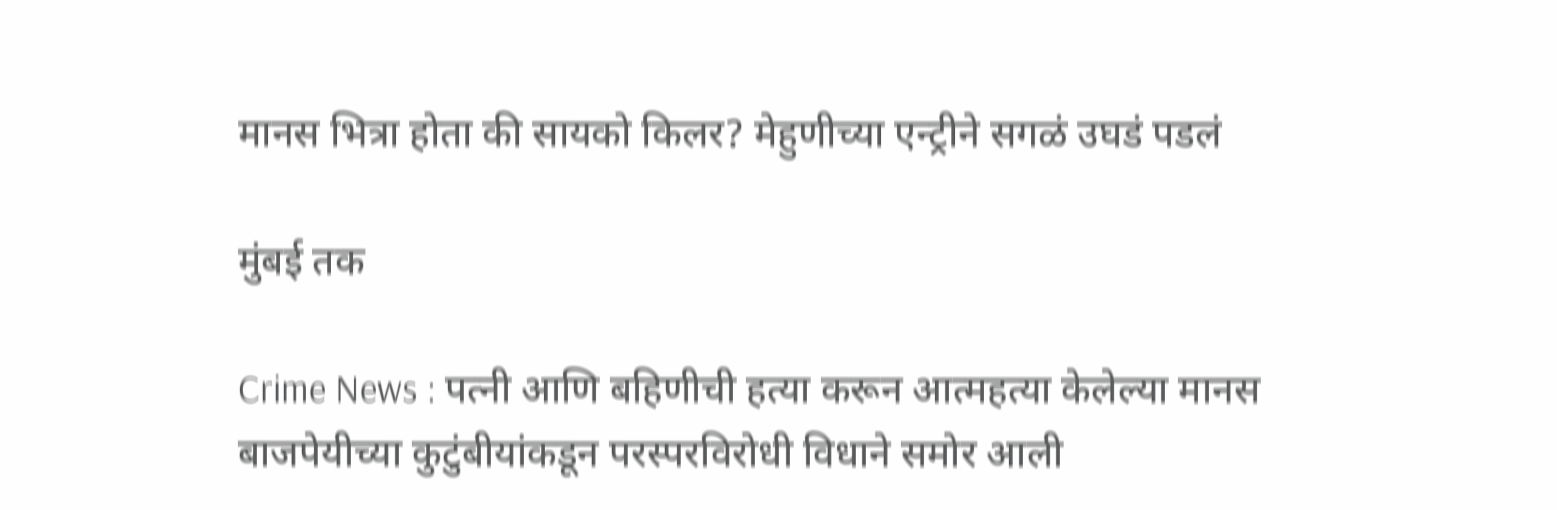मानस भित्रा होता की सायको किलर? मेहुणीच्या एन्ट्रीने सगळं उघडं पडलं

मुंबई तक

Crime News : पत्नी आणि बहिणीची हत्या करून आत्महत्या केलेल्या मानस बाजपेयीच्या कुटुंबीयांकडून परस्परविरोधी विधाने समोर आली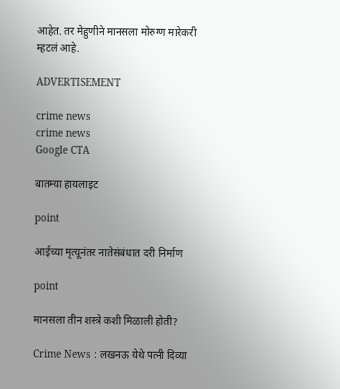आहेत. तर मेहुणीने मानसला मोरुग्ण मारेकरी म्हटलं आहे.

ADVERTISEMENT

crime news
crime news
Google CTA

बातम्या हायलाइट

point

आईच्या मृत्यूनंतर नातेसंबंधात दरी निर्माण

point

मानसला तीन शस्त्रे कशी मिळाली होती?

Crime News : लखनऊ येथे पत्नी दिव्या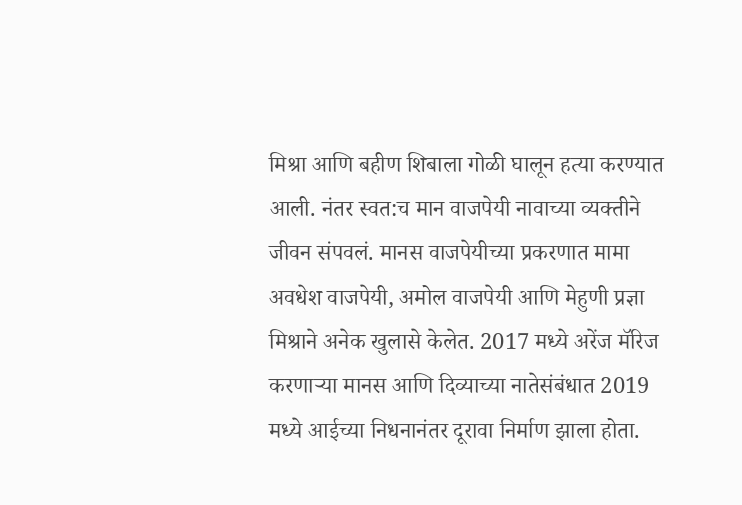मिश्रा आणि बहीण शिबाला गोळी घालून हत्या करण्यात आली. नंतर स्वत:च मान वाजपेयी नावाच्या व्यक्तीने जीवन संपवलं. मानस वाजपेयीच्या प्रकरणात मामा अवधेश वाजपेयी, अमोल वाजपेयी आणि मेहुणी प्रज्ञा मिश्राने अनेक खुलासे केलेत. 2017 मध्ये अरेंज मॅरिज करणाऱ्या मानस आणि दिव्याच्या नातेसंबंधात 2019 मध्ये आईच्या निधनानंतर दूरावा निर्माण झाला होता.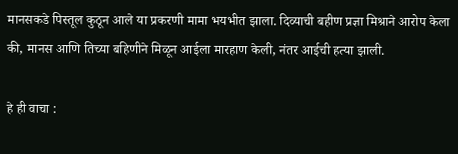मानसकडे पिस्तूल कुठून आले या प्रकरणी मामा भयभीत झाला. दिव्याची बहीण प्रज्ञा मिश्राने आरोप केला की, मानस आणि तिच्या बहिणीने मिळून आईला मारहाण केली, नंतर आईची हत्या झाली.

हे ही वाचा :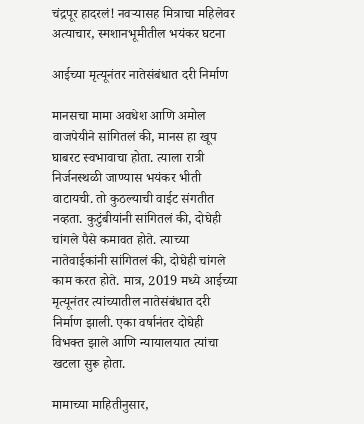चंद्रपूर हादरलं! नवऱ्यासह मित्राचा महिलेवर अत्याचार, स्मशानभूमीतील भयंकर घटना

आईच्या मृत्यूनंतर नातेसंबंधात दरी निर्माण

मानसचा मामा अवधेश आणि अमोल वाजपेयीने सांगितलं की, मानस हा खूप घाबरट स्वभावाचा होता. त्याला रात्री निर्जनस्थळी जाण्यास भयंकर भीती वाटायची. तो कुठल्याची वाईट संगतीत नव्हता. कुटुंबीयांनी सांगितलं की, दोघेही चांगले पैसे कमावत होते. त्याच्या नातेवाईकांनी सांगितलं की, दोघेही चांगले काम करत होते. मात्र, 2019 मध्ये आईच्या मृत्यूनंतर त्यांच्यातील नातेसंबंधात दरी निर्माण झाली. एका वर्षानंतर दोघेही विभक्त झाले आणि न्यायालयात त्यांचा खटला सुरू होता.

मामाच्या माहितीनुसार,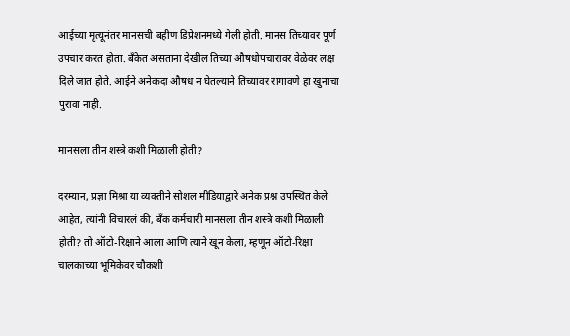आईच्या मृत्यूनंतर मानसची बहीण डिप्रेशनमध्ये गेली होती. मानस तिच्यावर पूर्ण उपचार करत होता. बँकेत असताना देखील तिच्या औषधोपचारावर वेळेवर लक्ष दिले जात होते. आईने अनेकदा औषध न घेतल्याने तिच्यावर रागावणे हा खुनाचा पुरावा नाही.

मानसला तीन शस्त्रे कशी मिळाली होती?

दरम्यान, प्रज्ञा मिश्रा या व्यक्तीने सोशल मीडियाद्वारे अनेक प्रश्न उपस्थित केले आहेत, त्यांनी विचारलं की, बँक कर्मचारी मानसला तीन शस्त्रे कशी मिळाली होती? तो ऑटो-रिक्षाने आला आणि त्याने खून केला, म्हणून ऑटो-रिक्षा चालकाच्या भूमिकेवर चौकशी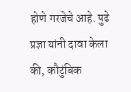होणे गरजेचे आहे. पुढे प्रज्ञा यांनी दावा केला की, कौटुंबिक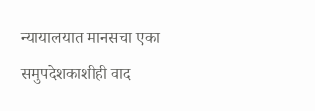न्यायालयात मानसचा एका समुपदेशकाशीही वाद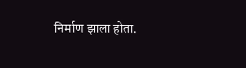निर्माण झाला होता.